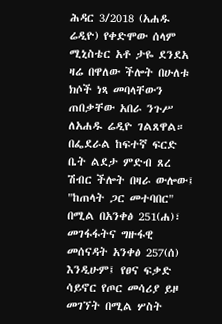ሕዳር 3/2018 (አሐዱ ሬዲዮ) የቀድሞው ሰላም ሚኒስቴር አቶ ታዬ ደንደአ ዛሬ በዋለው ችሎት በሁለቱ ክሶች ነጻ መባላቸውን ጠበቃቸው አበራ ንጉሥ ለአሐዱ ሬዲዮ ገልጸዋል።
በፌደራል ከፍተኛ ፍርድ ቤት ልደታ ምድብ ጸረ ሽብር ችሎት በዛራ ውሎው፤ "ከጠላት ጋር መተባበር" በሚል በአንቀፅ 251(ሐ)፣ መገፋፋትና ግዙፋዊ መሰናዳት አንቀፅ 257(ሰ) እንዲሁም፤ የፀና ፍቃድ ሳይኖር የጦር መሳሪያ ይዞ መገኘት በሚል ሦስት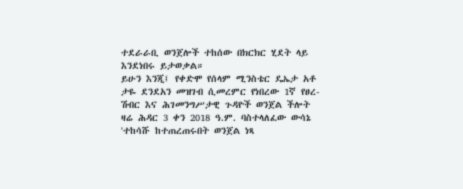ተደራራቢ ወንጀሎች ተከሰው በክርክር ሂደት ላይ እንደነበሩ ይታወቃል።
ይሁን እንጂ፤ የቀድሞ የሰላም ሚንስቴር ዴኤታ አቶ ታዬ ደንደአን መዝገብ ሲመረምር የነበረው 1ኛ የፀረ-ሽብር እና ሕገመንግሥታዊ ጉዳዮች ወንጀል ችሎት ዛሬ ሕዳር 3 ቀን 2018 ዓ.ም. ባስተላለፈው ውሳኔ 'ተከሳሹ ከተጠረጠሩበት ወንጀል ነጻ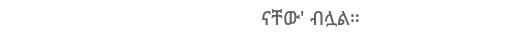ናቸው' ብሏል።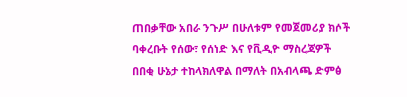ጠበቃቸው አበራ ንጉሥ በሁለቱም የመጀመሪያ ክሶች ባቀረቡት የሰው፣ የሰነድ እና የቪዲዮ ማስረጃዎች በበቂ ሁኔታ ተከላክለዋል በማለት በአብላጫ ድምፅ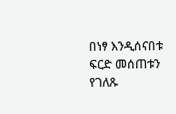በነፃ እንዲሰናበቱ ፍርድ መሰጠቱን የገለጹ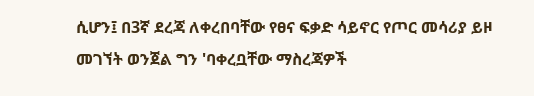ሲሆን፤ በ3ኛ ደረጃ ለቀረበባቸው የፀና ፍቃድ ሳይኖር የጦር መሳሪያ ይዞ መገኘት ወንጀል ግን 'ባቀረቧቸው ማስረጃዎች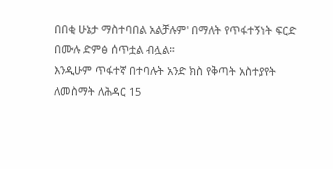በበቂ ሁኔታ ማስተባበል አልቻሉም' በማለት የጥፋተኝነት ፍርድ በሙሉ ድምፅ ሰጥቷል ብሏል።
እንዲሁም ጥፋተኛ በተባሉት አንድ ክስ የቅጣት አስተያየት ለመስማት ለሕዳር 15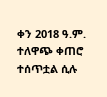ቀን 2018 ዓ.ም. ተለዋጭ ቀጠሮ ተሰጥቷል ሲሉ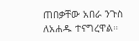ጠበቃቸው አበራ ንጉስ ለአሐዱ ተናግረዋል።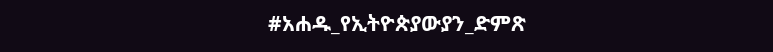#አሐዱ_የኢትዮጵያውያን_ድምጽ